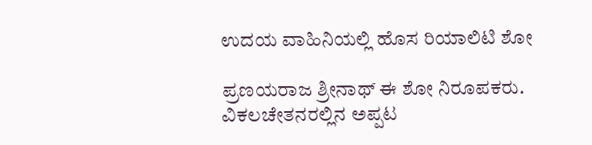ಉದಯ ವಾಹಿನಿಯಲ್ಲಿ ಹೊಸ ರಿಯಾಲಿಟಿ ಶೋ

ಪ್ರಣಯರಾಜ ಶ್ರೀನಾಥ್ ಈ ಶೋ ನಿರೂಪಕರು. ವಿಕಲಚೇತನರಲ್ಲಿನ ಅಪ್ಪಟ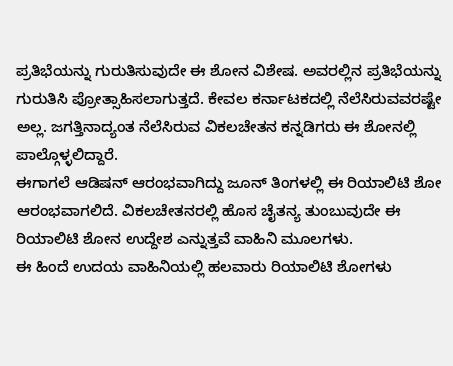ಪ್ರತಿಭೆಯನ್ನು ಗುರುತಿಸುವುದೇ ಈ ಶೋನ ವಿಶೇಷ. ಅವರಲ್ಲಿನ ಪ್ರತಿಭೆಯನ್ನು ಗುರುತಿಸಿ ಪ್ರೋತ್ಸಾಹಿಸಲಾಗುತ್ತದೆ. ಕೇವಲ ಕರ್ನಾಟಕದಲ್ಲಿ ನೆಲೆಸಿರುವವರಷ್ಟೇ ಅಲ್ಲ. ಜಗತ್ತಿನಾದ್ಯಂತ ನೆಲೆಸಿರುವ ವಿಕಲಚೇತನ ಕನ್ನಡಿಗರು ಈ ಶೋನಲ್ಲಿ ಪಾಲ್ಗೊಳ್ಳಲಿದ್ದಾರೆ.
ಈಗಾಗಲೆ ಆಡಿಷನ್ ಆರಂಭವಾಗಿದ್ದು ಜೂನ್ ತಿಂಗಳಲ್ಲಿ ಈ ರಿಯಾಲಿಟಿ ಶೋ ಆರಂಭವಾಗಲಿದೆ. ವಿಕಲಚೇತನರಲ್ಲಿ ಹೊಸ ಚೈತನ್ಯ ತುಂಬುವುದೇ ಈ ರಿಯಾಲಿಟಿ ಶೋನ ಉದ್ದೇಶ ಎನ್ನುತ್ತವೆ ವಾಹಿನಿ ಮೂಲಗಳು.
ಈ ಹಿಂದೆ ಉದಯ ವಾಹಿನಿಯಲ್ಲಿ ಹಲವಾರು ರಿಯಾಲಿಟಿ ಶೋಗಳು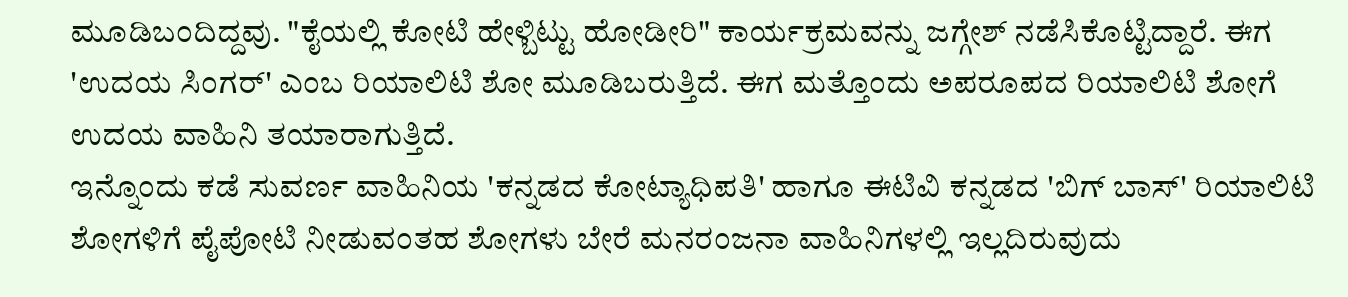ಮೂಡಿಬಂದಿದ್ದವು. "ಕೈಯಲ್ಲಿ ಕೋಟಿ ಹೇಳ್ಬಿಟ್ಟು ಹೋಡೀರಿ" ಕಾರ್ಯಕ್ರಮವನ್ನು ಜಗ್ಗೇಶ್ ನಡೆಸಿಕೊಟ್ಟಿದ್ದಾರೆ. ಈಗ 'ಉದಯ ಸಿಂಗರ್' ಎಂಬ ರಿಯಾಲಿಟಿ ಶೋ ಮೂಡಿಬರುತ್ತಿದೆ. ಈಗ ಮತ್ತೊಂದು ಅಪರೂಪದ ರಿಯಾಲಿಟಿ ಶೋಗೆ ಉದಯ ವಾಹಿನಿ ತಯಾರಾಗುತ್ತಿದೆ.
ಇನ್ನೊಂದು ಕಡೆ ಸುವರ್ಣ ವಾಹಿನಿಯ 'ಕನ್ನಡದ ಕೋಟ್ಯಾಧಿಪತಿ' ಹಾಗೂ ಈಟಿವಿ ಕನ್ನಡದ 'ಬಿಗ್ ಬಾಸ್' ರಿಯಾಲಿಟಿ ಶೋಗಳಿಗೆ ಪೈಪೋಟಿ ನೀಡುವಂತಹ ಶೋಗಳು ಬೇರೆ ಮನರಂಜನಾ ವಾಹಿನಿಗಳಲ್ಲಿ ಇಲ್ಲದಿರುವುದು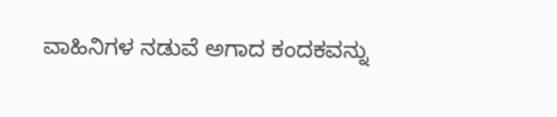ವಾಹಿನಿಗಳ ನಡುವೆ ಅಗಾದ ಕಂದಕವನ್ನು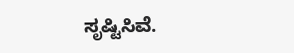ಸೃಷ್ಟಿಸಿವೆ.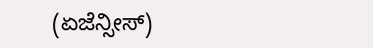(ಏಜೆನ್ಸೀಸ್)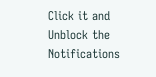Click it and Unblock the Notifications